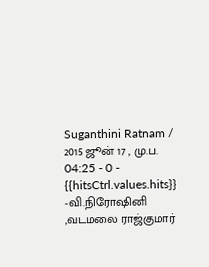Suganthini Ratnam / 2015 ஜூன் 17 , மு.ப. 04:25 - 0 - {{hitsCtrl.values.hits}}
-வி.நிரோஷினி ,வடமலை ராஜ்குமார்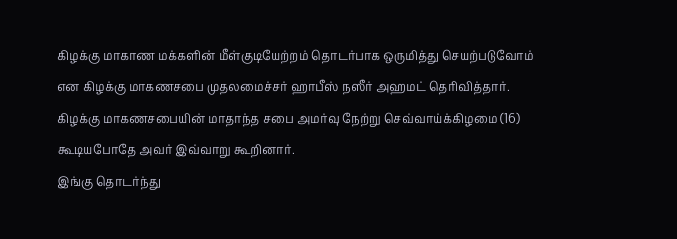கிழக்கு மாகாண மக்களின் மீள்குடியேற்றம் தொடர்பாக ஒருமித்து செயற்படுவோம் என கிழக்கு மாகணசபை முதலமைச்சர் ஹாபீஸ் நஸீர் அஹமட் தெரிவித்தார்.
கிழக்கு மாகணசபையின் மாதாந்த சபை அமர்வு நேற்று செவ்வாய்க்கிழமை (16) கூடியபோதே அவர் இவ்வாறு கூறினார்.
இங்கு தொடர்ந்து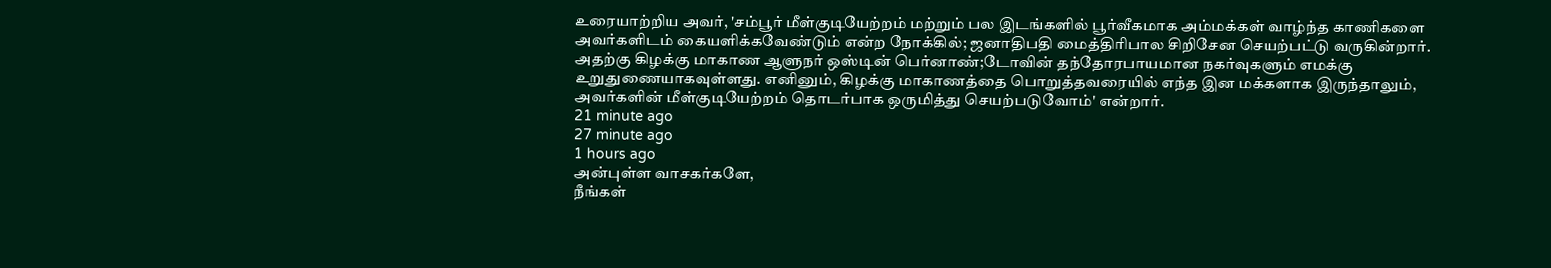உரையாற்றிய அவர், 'சம்பூர் மீள்குடியேற்றம் மற்றும் பல இடங்களில் பூர்வீகமாக அம்மக்கள் வாழ்ந்த காணிகளை அவர்களிடம் கையளிக்கவேண்டும் என்ற நோக்கில்; ஜனாதிபதி மைத்திரிபால சிறிசேன செயற்பட்டு வருகின்றார்.
அதற்கு கிழக்கு மாகாண ஆளுநர் ஒஸ்டின் பெர்னாண்;டோவின் தந்தோரபாயமான நகர்வுகளும் எமக்கு உறுதுணையாகவுள்ளது. எனினும், கிழக்கு மாகாணத்தை பொறுத்தவரையில் எந்த இன மக்களாக இருந்தாலும், அவர்களின் மீள்குடியேற்றம் தொடர்பாக ஒருமித்து செயற்படுவோம்' என்றார்.
21 minute ago
27 minute ago
1 hours ago
அன்புள்ள வாசகர்களே,
நீங்கள்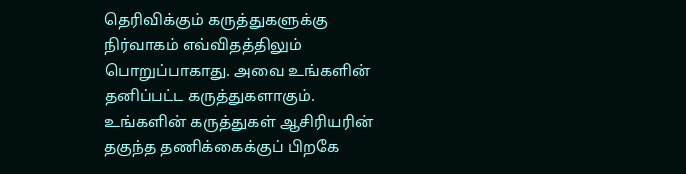தெரிவிக்கும் கருத்துகளுக்கு நிர்வாகம் எவ்விதத்திலும் பொறுப்பாகாது. அவை உங்களின் தனிப்பட்ட கருத்துகளாகும். உங்களின் கருத்துகள் ஆசிரியரின் தகுந்த தணிக்கைக்குப் பிறகே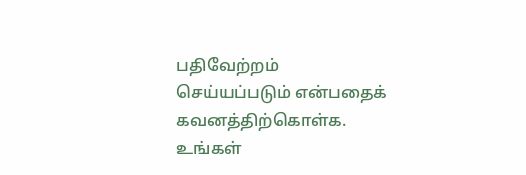பதிவேற்றம் செய்யப்படும் என்பதைக் கவனத்திற்கொள்க. உங்கள்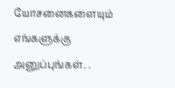யோசனைகளையும் எங்களுக்கு அனுப்புங்கள். .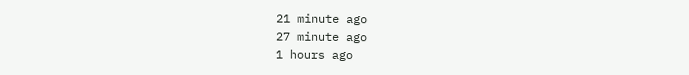21 minute ago
27 minute ago
1 hours ago